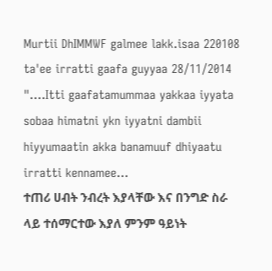Murtii DhIMMWF galmee lakk.isaa 220108 ta'ee irratti gaafa guyyaa 28/11/2014 "....Itti gaafatamummaa yakkaa iyyata sobaa himatni ykn iyyatni dambii hiyyumaatin akka banamuuf dhiyaatu irratti kennamee...
ተጠሪ ሀብት ንብረት እያላቸው እና በንግድ ስራ ላይ ተሰማርተው እያለ ምንም ዓይነት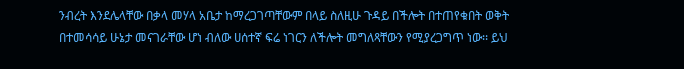ንብረት እንደሌላቸው በቃላ መሃላ አቤታ ከማረጋገጣቸውም በላይ ስለዚሁ ጉዳይ በችሎት በተጠየቁበት ወቅት በተመሳሳይ ሁኔታ መናገራቸው ሆነ ብለው ሀሰተኛ ፍሬ ነገርን ለችሎት መግለጻቸውን የሚያረጋግጥ ነው፡፡ ይህ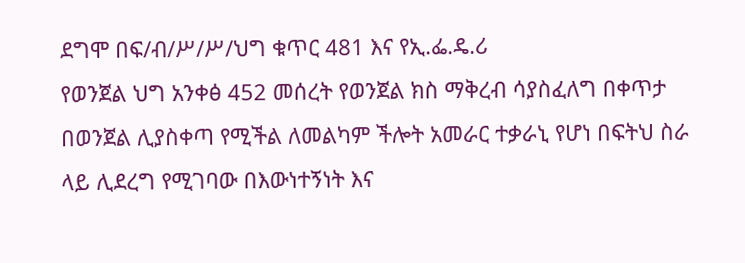ደግሞ በፍ/ብ/ሥ/ሥ/ህግ ቁጥር 481 እና የኢ.ፌ.ዴ.ሪ
የወንጀል ህግ አንቀፅ 452 መሰረት የወንጀል ክስ ማቅረብ ሳያስፈለግ በቀጥታ በወንጀል ሊያስቀጣ የሚችል ለመልካም ችሎት አመራር ተቃራኒ የሆነ በፍትህ ስራ ላይ ሊደረግ የሚገባው በእውነተኝነት እና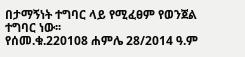በታማኝነት ተግባር ላይ የሚፈፀም የወንጀል ተግባር ነው፡፡
የሰመ.ቁ.220108 ሐምሌ 28/2014 ዓ.ም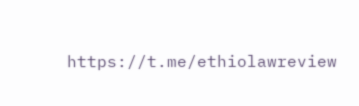https://t.me/ethiolawreview